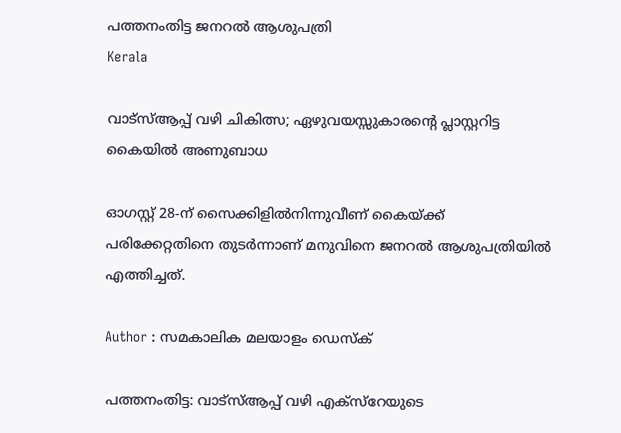പത്തനംതിട്ട ജനറല്‍ ആശുപത്രി
Kerala

വാട്സ്ആപ്പ് വഴി ചികിത്സ; ഏഴുവയസ്സുകാരന്റെ പ്ലാസ്റ്ററിട്ട കൈയില്‍ അണുബാധ

ഓഗസ്റ്റ് 28-ന് സൈക്കിളില്‍നിന്നുവീണ് കൈയ്ക്ക് പരിക്കേറ്റതിനെ തുടര്‍ന്നാണ് മനുവിനെ ജനറല്‍ ആശുപത്രിയില്‍ എത്തിച്ചത്.

Author : സമകാലിക മലയാളം ഡെസ്ക്

പത്തനംതിട്ട: വാട്സ്ആപ്പ് വഴി എക്‌സ്റേയുടെ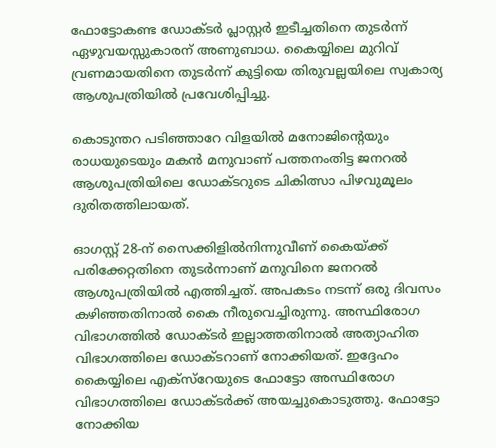ഫോട്ടോകണ്ട ഡോക്ടര്‍ പ്ലാസ്റ്റര്‍ ഇടീച്ചതിനെ തുടര്‍ന്ന് ഏഴുവയസ്സുകാരന് അണുബാധ. കൈയ്യിലെ മുറിവ് വ്രണമായതിനെ തുടര്‍ന്ന് കുട്ടിയെ തിരുവല്ലയിലെ സ്വകാര്യ ആശുപത്രിയില്‍ പ്രവേശിപ്പിച്ചു.

കൊടുന്തറ പടിഞ്ഞാറേ വിളയില്‍ മനോജിന്റെയും രാധയുടെയും മകന്‍ മനുവാണ് പത്തനംതിട്ട ജനറല്‍ ആശുപത്രിയിലെ ഡോക്ടറുടെ ചികിത്സാ പിഴവുമൂലം ദുരിതത്തിലായത്.

ഓഗസ്റ്റ് 28-ന് സൈക്കിളില്‍നിന്നുവീണ് കൈയ്ക്ക് പരിക്കേറ്റതിനെ തുടര്‍ന്നാണ് മനുവിനെ ജനറല്‍ ആശുപത്രിയില്‍ എത്തിച്ചത്. അപകടം നടന്ന് ഒരു ദിവസം കഴിഞ്ഞതിനാല്‍ കൈ നീരുവെച്ചിരുന്നു. അസ്ഥിരോഗ വിഭാഗത്തില്‍ ഡോക്ടര്‍ ഇല്ലാത്തതിനാല്‍ അത്യാഹിത വിഭാഗത്തിലെ ഡോക്ടറാണ് നോക്കിയത്. ഇദ്ദേഹം കൈയ്യിലെ എക്‌സ്‌റേയുടെ ഫോട്ടോ അസ്ഥിരോഗ വിഭാഗത്തിലെ ഡോക്ടര്‍ക്ക് അയച്ചുകൊടുത്തു. ഫോട്ടോ നോക്കിയ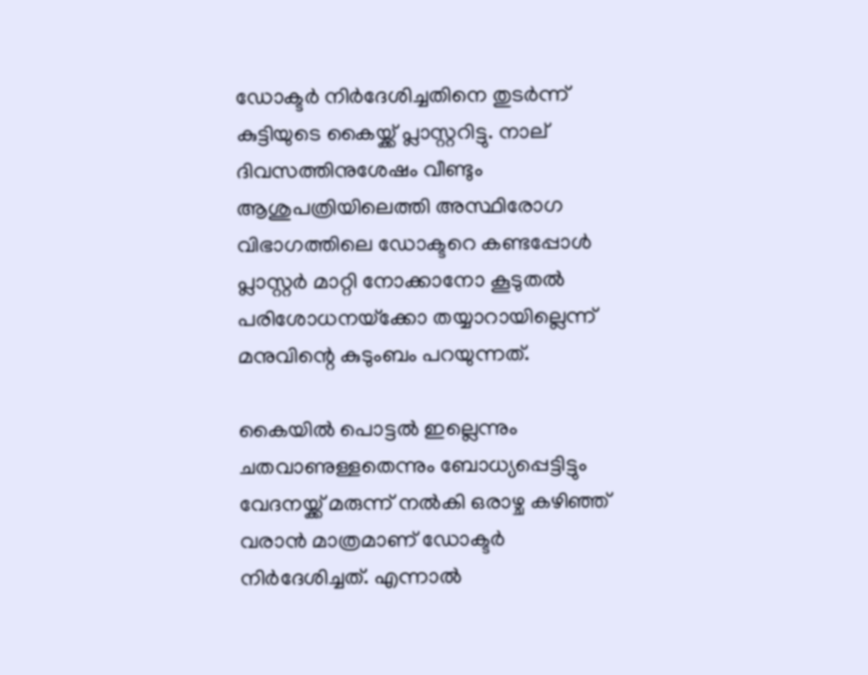ഡോക്ടര്‍ നിര്‍ദേശിച്ചതിനെ തുടര്‍ന്ന് കുട്ടിയുടെ കൈയ്ക്ക് പ്ലാസ്റ്ററിട്ടു. നാല് ദിവസത്തിനുശേഷം വീണ്ടും ആശുപത്രിയിലെത്തി അസ്ഥിരോഗ വിഭാഗത്തിലെ ഡോക്ടറെ കണ്ടപ്പോള്‍ പ്ലാസ്റ്റര്‍ മാറ്റി നോക്കാനോ കൂടുതല്‍ പരിശോധനയ്‌ക്കോ തയ്യാറായില്ലെന്ന് മനുവിന്റെ കുടുംബം പറയുന്നത്.

കൈയില്‍ പൊട്ടല്‍ ഇല്ലെന്നും ചതവാണുള്ളതെന്നും ബോധ്യപ്പെട്ടിട്ടും വേദനയ്ക്ക് മരുന്ന് നല്‍കി ഒരാഴ്ച കഴിഞ്ഞ് വരാന്‍ മാത്രമാണ് ഡോക്ടര്‍ നിര്‍ദേശിച്ചത്. എന്നാല്‍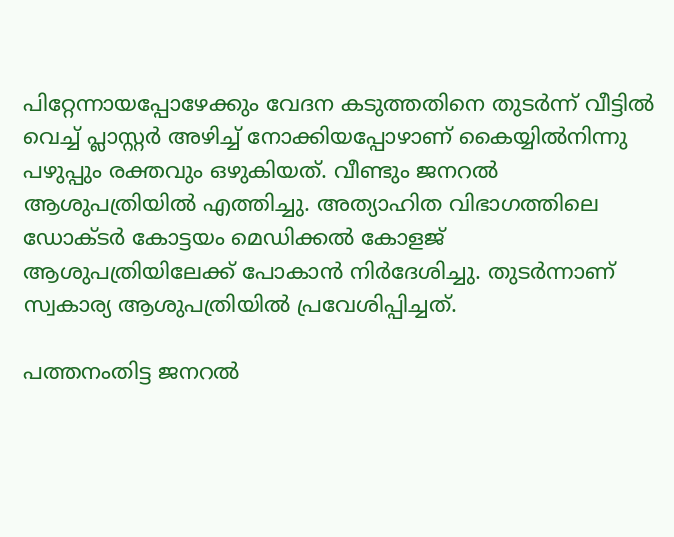പിറ്റേന്നായപ്പോഴേക്കും വേദന കടുത്തതിനെ തുടര്‍ന്ന് വീട്ടില്‍ വെച്ച് പ്ലാസ്റ്റര്‍ അഴിച്ച് നോക്കിയപ്പോഴാണ് കൈയ്യില്‍നിന്നു പഴുപ്പും രക്തവും ഒഴുകിയത്. വീണ്ടും ജനറല്‍ ആശുപത്രിയില്‍ എത്തിച്ചു. അത്യാഹിത വിഭാഗത്തിലെ ഡോക്ടര്‍ കോട്ടയം മെഡിക്കല്‍ കോളജ് ആശുപത്രിയിലേക്ക് പോകാന്‍ നിര്‍ദേശിച്ചു. തുടര്‍ന്നാണ് സ്വകാര്യ ആശുപത്രിയില്‍ പ്രവേശിപ്പിച്ചത്.

പത്തനംതിട്ട ജനറല്‍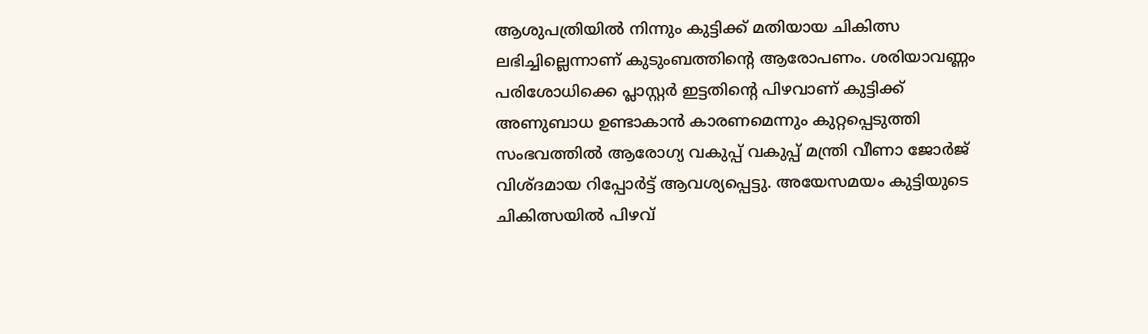ആശുപത്രിയില്‍ നിന്നും കുട്ടിക്ക് മതിയായ ചികിത്സ ലഭിച്ചില്ലെന്നാണ് കുടുംബത്തിന്റെ ആരോപണം. ശരിയാവണ്ണം പരിശോധിക്കെ പ്ലാസ്റ്റര്‍ ഇട്ടതിന്റെ പിഴവാണ് കുട്ടിക്ക് അണുബാധ ഉണ്ടാകാന്‍ കാരണമെന്നും കുറ്റപ്പെടുത്തി സംഭവത്തില്‍ ആരോഗ്യ വകുപ്പ് വകുപ്പ് മന്ത്രി വീണാ ജോര്‍ജ് വിശ്ദമായ റിപ്പോര്‍ട്ട് ആവശ്യപ്പെട്ടു. അയേസമയം കുട്ടിയുടെ ചികിത്സയില്‍ പിഴവ്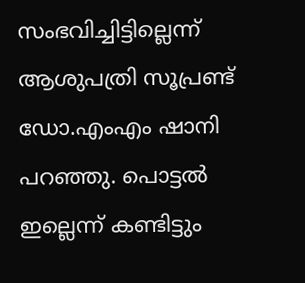സംഭവിച്ചിട്ടില്ലെന്ന് ആശുപത്രി സൂപ്രണ്ട് ഡോ.എംഎം ഷാനി പറഞ്ഞു. പൊട്ടല്‍ ഇല്ലെന്ന് കണ്ടിട്ടും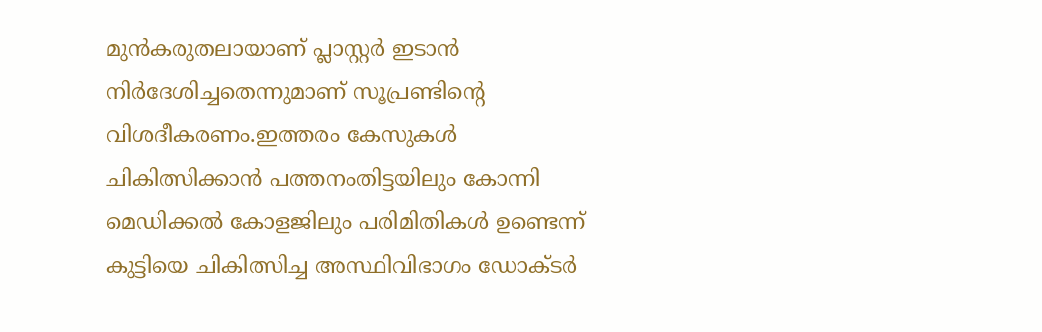മുന്‍കരുതലായാണ് പ്ലാസ്റ്റര്‍ ഇടാന്‍ നിര്‍ദേശിച്ചതെന്നുമാണ് സൂപ്രണ്ടിന്റെ വിശദീകരണം.ഇത്തരം കേസുകള്‍ ചികിത്സിക്കാന്‍ പത്തനംതിട്ടയിലും കോന്നി മെഡിക്കല്‍ കോളജിലും പരിമിതികള്‍ ഉണ്ടെന്ന് കുട്ടിയെ ചികിത്സിച്ച അസ്ഥിവിഭാഗം ഡോക്ടര്‍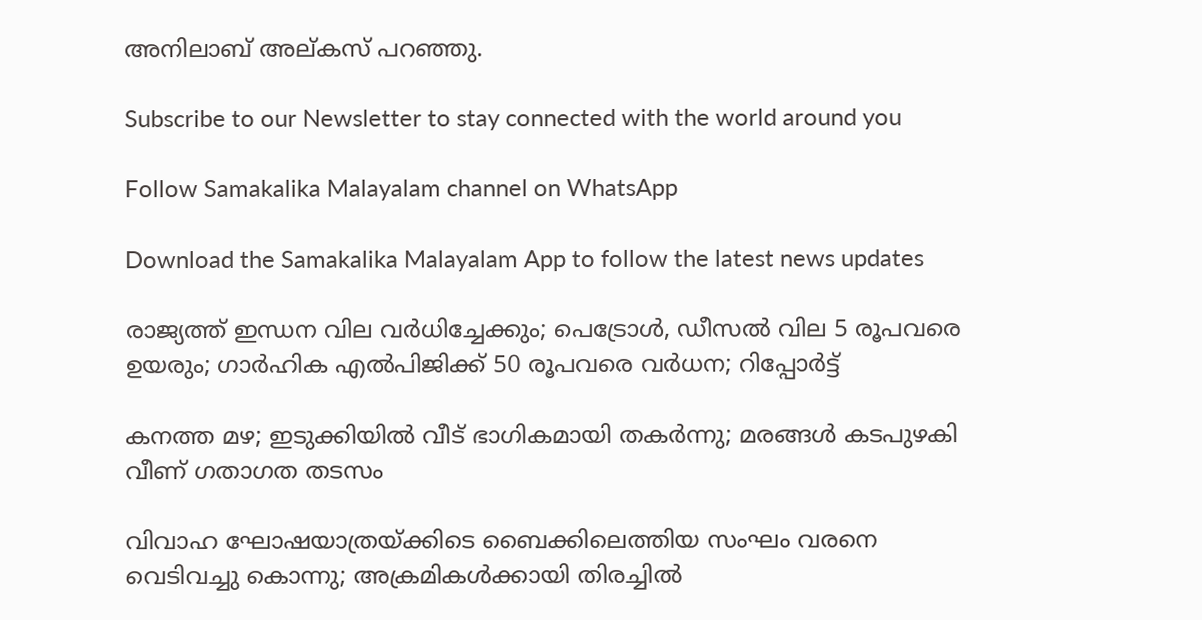അനിലാബ് അല്കസ് പറഞ്ഞു.

Subscribe to our Newsletter to stay connected with the world around you

Follow Samakalika Malayalam channel on WhatsApp

Download the Samakalika Malayalam App to follow the latest news updates

രാജ്യത്ത് ഇന്ധന വില വര്‍ധിച്ചേക്കും; പെട്രോള്‍, ഡീസല്‍ വില 5 രൂപവരെ ഉയരും; ഗാര്‍ഹിക എല്‍പിജിക്ക് 50 രൂപവരെ വര്‍ധന; റിപ്പോര്‍ട്ട്

കനത്ത മഴ; ഇടുക്കിയില്‍ വീട് ഭാഗികമായി തകര്‍ന്നു; മരങ്ങള്‍ കടപുഴകി വീണ് ഗതാഗത തടസം

വിവാഹ ഘോഷയാത്രയ്ക്കിടെ ബൈക്കിലെത്തിയ സംഘം വരനെ വെടിവച്ചു കൊന്നു; അക്രമികള്‍ക്കായി തിരച്ചില്‍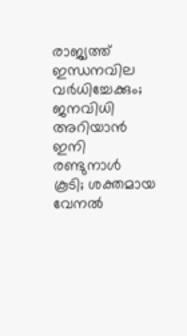രാജ്യത്ത് ഇന്ധനവില വര്‍ധിച്ചേക്കും; ജനവിധി അറിയാന്‍ ഇനി രണ്ടുനാള്‍ കൂടി; ശക്തമായ വേനല്‍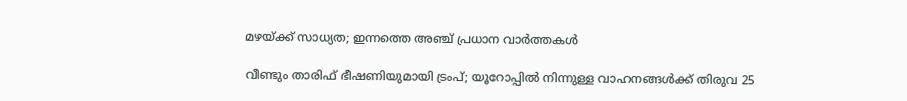മഴയ്ക്ക് സാധ്യത; ഇന്നത്തെ അഞ്ച് പ്രധാന വാര്‍ത്തകള്‍

വീണ്ടും താരിഫ് ഭീഷണിയുമായി ട്രംപ്; യൂറോപ്പില്‍ നിന്നുള്ള വാഹനങ്ങള്‍ക്ക് തിരുവ 25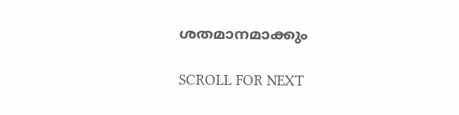ശതമാനമാക്കും

SCROLL FOR NEXT